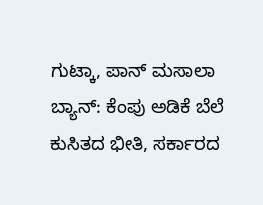ಗುಟ್ಕಾ, ಪಾನ್ ಮಸಾಲಾ ಬ್ಯಾನ್: ಕೆಂಪು ಅಡಿಕೆ ಬೆಲೆ ಕುಸಿತದ ಭೀತಿ, ಸರ್ಕಾರದ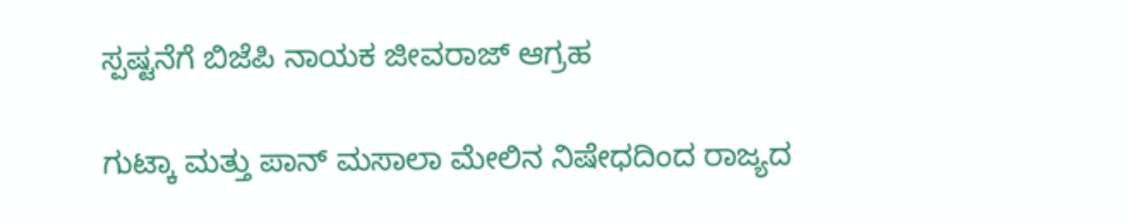ಸ್ಪಷ್ಟನೆಗೆ ಬಿಜೆಪಿ ನಾಯಕ ಜೀವರಾಜ್ ಆಗ್ರಹ

ಗುಟ್ಕಾ ಮತ್ತು ಪಾನ್ ಮಸಾಲಾ ಮೇಲಿನ ನಿಷೇಧದಿಂದ ರಾಜ್ಯದ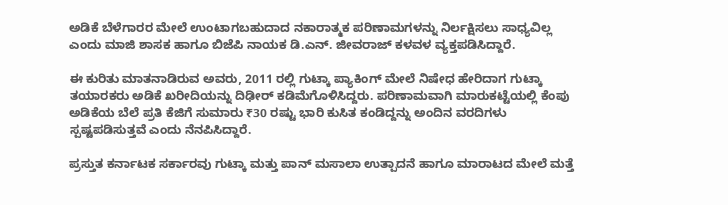ಅಡಿಕೆ ಬೆಳೆಗಾರರ ಮೇಲೆ ಉಂಟಾಗಬಹುದಾದ ನಕಾರಾತ್ಮಕ ಪರಿಣಾಮಗಳನ್ನು ನಿರ್ಲಕ್ಷಿಸಲು ಸಾಧ್ಯವಿಲ್ಲ ಎಂದು ಮಾಜಿ ಶಾಸಕ ಹಾಗೂ ಬಿಜೆಪಿ ನಾಯಕ ಡಿ.ಎನ್. ಜೀವರಾಜ್ ಕಳವಳ ವ್ಯಕ್ತಪಡಿಸಿದ್ದಾರೆ.

ಈ ಕುರಿತು ಮಾತನಾಡಿರುವ ಅವರು, 2011 ರಲ್ಲಿ ಗುಟ್ಕಾ ಪ್ಯಾಕಿಂಗ್ ಮೇಲೆ ನಿಷೇಧ ಹೇರಿದಾಗ ಗುಟ್ಕಾ ತಯಾರಕರು ಅಡಿಕೆ ಖರೀದಿಯನ್ನು ದಿಢೀರ್ ಕಡಿಮೆಗೊಳಿಸಿದ್ದರು. ಪರಿಣಾಮವಾಗಿ ಮಾರುಕಟ್ಟೆಯಲ್ಲಿ ಕೆಂಪು ಅಡಿಕೆಯ ಬೆಲೆ ಪ್ರತಿ ಕೆಜಿಗೆ ಸುಮಾರು ₹30 ರಷ್ಟು ಭಾರಿ ಕುಸಿತ ಕಂಡಿದ್ದನ್ನು ಅಂದಿನ ವರದಿಗಳು ಸ್ಪಷ್ಟಪಡಿಸುತ್ತವೆ ಎಂದು ನೆನಪಿಸಿದ್ದಾರೆ.

ಪ್ರಸ್ತುತ ಕರ್ನಾಟಕ ಸರ್ಕಾರವು ಗುಟ್ಕಾ ಮತ್ತು ಪಾನ್ ಮಸಾಲಾ ಉತ್ಪಾದನೆ ಹಾಗೂ ಮಾರಾಟದ ಮೇಲೆ ಮತ್ತೆ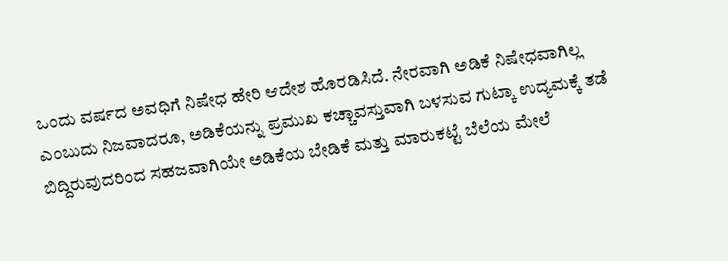ಒಂದು ವರ್ಷದ ಅವಧಿಗೆ ನಿಷೇಧ ಹೇರಿ ಆದೇಶ ಹೊರಡಿಸಿದೆ. ನೇರವಾಗಿ ಅಡಿಕೆ ನಿಷೇಧವಾಗಿಲ್ಲ ಎಂಬುದು ನಿಜವಾದರೂ, ಅಡಿಕೆಯನ್ನು ಪ್ರಮುಖ ಕಚ್ಚಾವಸ್ತುವಾಗಿ ಬಳಸುವ ಗುಟ್ಕಾ ಉದ್ಯಮಕ್ಕೆ ತಡೆ ಬಿದ್ದಿರುವುದರಿಂದ ಸಹಜವಾಗಿಯೇ ಅಡಿಕೆಯ ಬೇಡಿಕೆ ಮತ್ತು ಮಾರುಕಟ್ಟೆ ಬೆಲೆಯ ಮೇಲೆ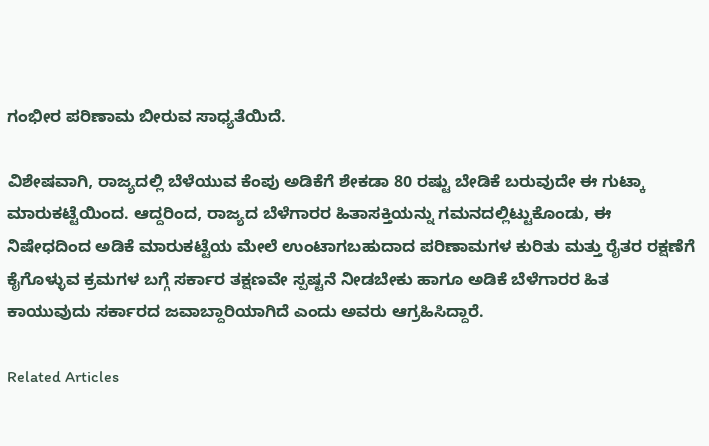ಗಂಭೀರ ಪರಿಣಾಮ ಬೀರುವ ಸಾಧ್ಯತೆಯಿದೆ.

ವಿಶೇಷವಾಗಿ, ರಾಜ್ಯದಲ್ಲಿ ಬೆಳೆಯುವ ಕೆಂಪು ಅಡಿಕೆಗೆ ಶೇಕಡಾ 80 ರಷ್ಟು ಬೇಡಿಕೆ ಬರುವುದೇ ಈ ಗುಟ್ಕಾ ಮಾರುಕಟ್ಟೆಯಿಂದ. ಆದ್ದರಿಂದ, ರಾಜ್ಯದ ಬೆಳೆಗಾರರ ಹಿತಾಸಕ್ತಿಯನ್ನು ಗಮನದಲ್ಲಿಟ್ಟುಕೊಂಡು, ಈ ನಿಷೇಧದಿಂದ ಅಡಿಕೆ ಮಾರುಕಟ್ಟೆಯ ಮೇಲೆ ಉಂಟಾಗಬಹುದಾದ ಪರಿಣಾಮಗಳ ಕುರಿತು ಮತ್ತು ರೈತರ ರಕ್ಷಣೆಗೆ ಕೈಗೊಳ್ಳುವ ಕ್ರಮಗಳ ಬಗ್ಗೆ ಸರ್ಕಾರ ತಕ್ಷಣವೇ ಸ್ಪಷ್ಟನೆ ನೀಡಬೇಕು ಹಾಗೂ ಅಡಿಕೆ ಬೆಳೆಗಾರರ ಹಿತ ಕಾಯುವುದು ಸರ್ಕಾರದ ಜವಾಬ್ದಾರಿಯಾಗಿದೆ ಎಂದು ಅವರು ಆಗ್ರಹಿಸಿದ್ದಾರೆ.

Related Articles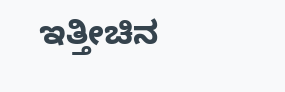ಇತ್ತೀಚಿನ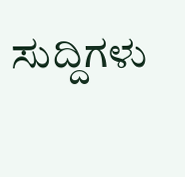ಸುದ್ದಿಗಳು